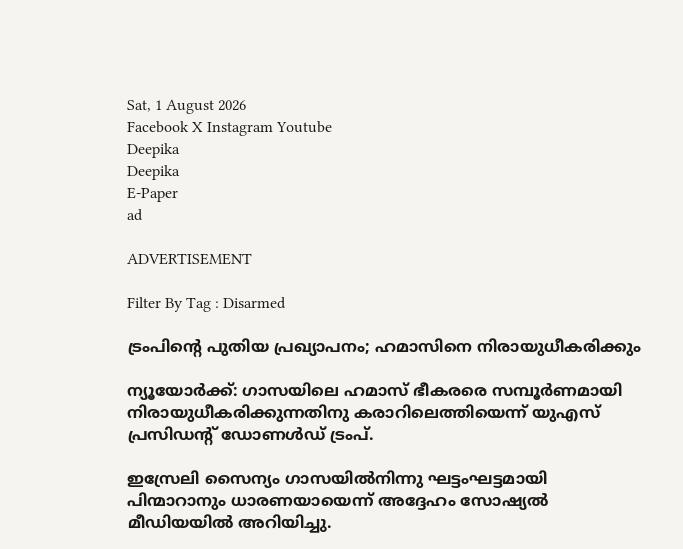Sat, 1 August 2026
Facebook X Instagram Youtube
Deepika
Deepika
E-Paper
ad

ADVERTISEMENT

Filter By Tag : Disarmed

ട്രംപിന്‍റെ പുതിയ പ്രഖ്യാപനം; ഹമാസിനെ നിരായുധീകരിക്കും

ന്യൂയോര്‍ക്ക്: ഗാസയിലെ ഹമാസ് ഭീകരരെ സമ്പൂര്‍ണമായി നിരായുധീകരിക്കുന്നതിനു കരാറിലെത്തിയെന്ന് യുഎസ് പ്രസിഡന്‍റ് ഡോണള്‍ഡ് ട്രംപ്.

ഇസ്രേലി സൈന്യം ഗാസയില്‍നിന്നു ഘട്ടംഘട്ടമായി പിന്മാറാനും ധാരണയായെന്ന് അദ്ദേഹം സോഷ്യൽ മീഡിയയിൽ അറിയിച്ചു.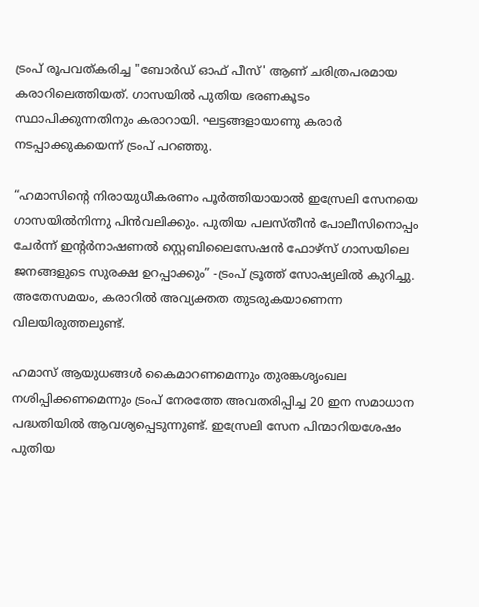ട്രംപ് രൂപവത്കരിച്ച "ബോര്‍ഡ് ഓഫ് പീസ്' ആണ് ചരിത്രപരമായ കരാറിലെത്തിയത്. ഗാസയില്‍ പുതിയ ഭരണകൂടം സ്ഥാപിക്കുന്നതിനും കരാറായി. ഘട്ടങ്ങളായാണു കരാർ നടപ്പാക്കുകയെന്ന് ട്രംപ് പറഞ്ഞു.

“ഹമാസിന്‍റെ നിരായുധീകരണം പൂർത്തിയായാൽ ഇസ്രേലി സേനയെ ഗാസയിൽനിന്നു പിൻവലിക്കും. പുതിയ പലസ്തീൻ പോലീസിനൊപ്പം ചേർന്ന് ഇന്‍റർനാഷണൽ സ്റ്റെബിലൈസേഷൻ ഫോഴ്സ് ഗാസയിലെ ജനങ്ങളുടെ സുരക്ഷ ഉറപ്പാക്കും” -ട്രംപ് ട്രൂത്ത് സോഷ്യലിൽ കുറിച്ചു.
അതേസമയം, കരാറിൽ അവ്യക്തത തുടരുകയാണെന്ന വിലയിരുത്തലുണ്ട്.

ഹമാസ് ആയുധങ്ങൾ കൈമാറണമെന്നും തുരങ്കശൃംഖല നശിപ്പിക്കണമെന്നും ട്രംപ് നേരത്തേ അവതരിപ്പിച്ച 20 ഇന സമാധാന പദ്ധതിയിൽ ആവശ്യപ്പെടുന്നുണ്ട്. ഇസ്രേലി സേന പിന്മാറിയശേഷം പുതിയ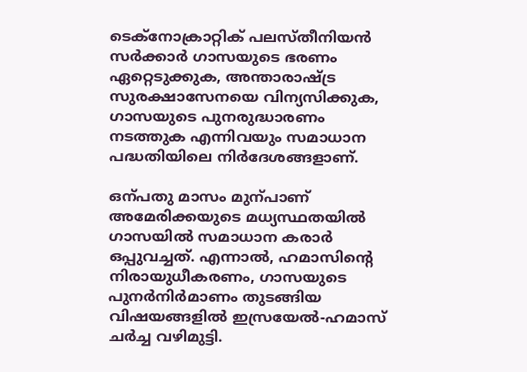ടെക്നോക്രാറ്റിക് പലസ്തീനിയൻ സർക്കാർ ഗാസയുടെ ഭരണം ഏറ്റെടുക്കുക, അന്താരാഷ്‌ട്ര സുരക്ഷാസേനയെ വിന്യസിക്കുക, ഗാസയുടെ പുനരുദ്ധാരണം നടത്തുക എന്നിവയും സമാധാന പദ്ധതിയിലെ നിർദേശങ്ങളാണ്.

ഒന്പതു മാസം മുന്പാണ് അമേരിക്കയുടെ മധ്യസ്ഥതയിൽ ഗാസയിൽ സമാധാന കരാർ ഒപ്പുവച്ചത്. എന്നാൽ, ഹമാസിന്‍റെ നിരായുധീകരണം, ഗാസയുടെ പുനർനിർമാണം തുടങ്ങിയ വിഷയങ്ങളിൽ ഇസ്രയേൽ-ഹമാസ് ചർച്ച വഴിമുട്ടി.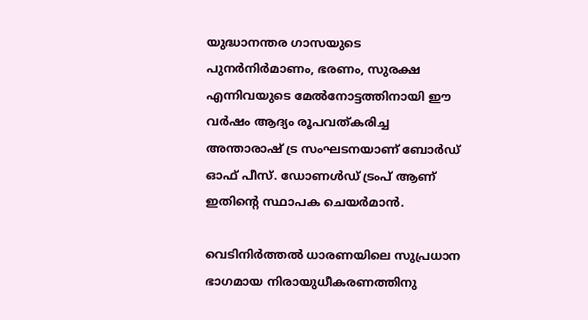യുദ്ധാനന്തര ഗാസയുടെ പുനര്‍നിര്‍മാണം, ഭരണം, സുരക്ഷ എന്നിവയുടെ മേല്‍നോട്ടത്തിനായി ഈ വര്‍ഷം ആദ്യം രൂപവത്കരിച്ച അന്താരാഷ് ട്ര സംഘടനയാണ് ബോര്‍ഡ് ഓഫ് പീസ്. ഡോണള്‍ഡ് ട്രംപ് ആണ് ഇതിന്‍റെ സ്ഥാപക ചെയര്‍മാന്‍.

വെടിനിർത്തൽ ധാരണയിലെ സുപ്രധാന ഭാഗമായ നിരായുധീകരണത്തിനു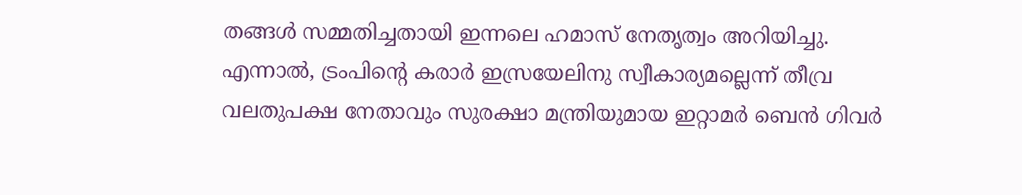തങ്ങൾ സമ്മതിച്ചതായി ഇന്നലെ ഹമാസ് നേതൃത്വം അറിയിച്ചു. എന്നാൽ, ട്രംപിന്‍റെ കരാർ ഇസ്രയേലിനു സ്വീകാര്യമല്ലെന്ന് തീവ്ര വലതുപക്ഷ നേതാവും സുരക്ഷാ മന്ത്രിയുമായ ഇറ്റാമർ ബെൻ ഗിവർ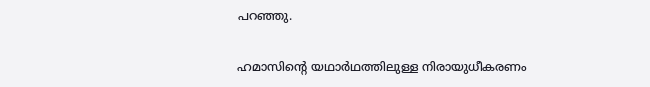പറഞ്ഞു.

ഹമാസിന്‍റെ യഥാർഥത്തിലുള്ള നിരായുധീകരണം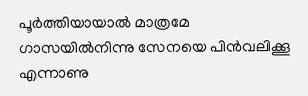പൂർത്തിയായാൽ മാത്രമേ ഗാസയിൽനിന്നു സേനയെ പിൻവലിക്കൂ എന്നാണു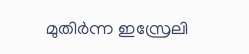മുതിർന്ന ഇസ്രേലി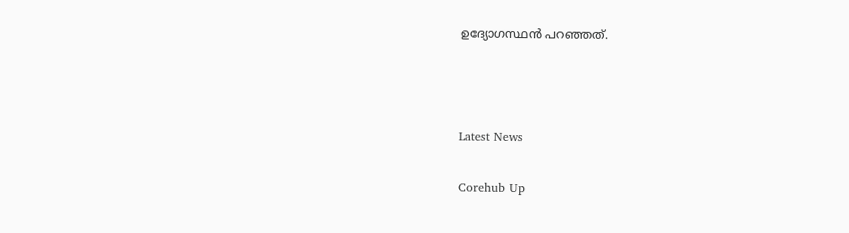ഉദ്യോഗസ്ഥൻ പറഞ്ഞത്.



Latest News

Corehub Up